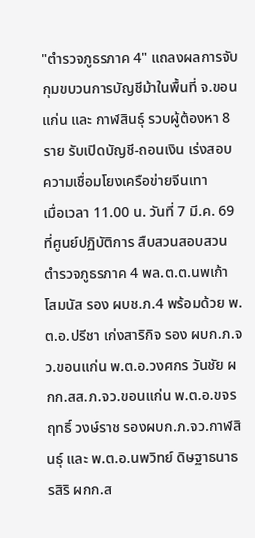"ตำรวจภูธรภาค 4" แถลงผลการจับกุมขบวนการบัญชีม้าในพื้นที่ จ.ขอนแก่น และ กาฬสินธุ์ รวบผู้ต้องหา 8 ราย รับเปิดบัญชี-ถอนเงิน เร่งสอบความเชื่อมโยงเครือข่ายจีนเทา
เมื่อเวลา 11.00 น. วันที่ 7 มี.ค. 69 ที่ศูนย์ปฏิบัติการ สืบสวนสอบสวนตำรวจภูธรภาค 4 พล.ต.ต.นพเก้า โสมนัส รอง ผบช.ภ.4 พร้อมด้วย พ.ต.อ.ปรีชา เก่งสาริกิจ รอง ผบก.ภ.จว.ขอนแก่น พ.ต.อ.วงศกร วันชัย ผกก.สส.ภ.จว.ขอนแก่น พ.ต.อ.ขจรฤทธิ์ วงษ์ราช รองผบก.ภ.จว.กาฬสินธุ์ และ พ.ต.อ.นพวิทย์ ดิษฐาธนาธรสิริ ผกก.ส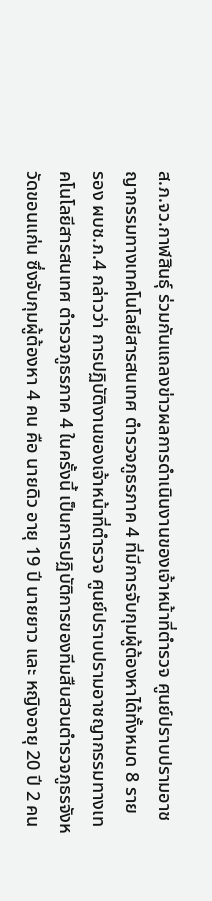ส.ภ.จว.กาฬสินธุ์ ร่วมกันแถลงข่าวผลการดำเนินงานของเจ้าหน้าที่ตำรวจ ศูนย์ปราบปรามอาชญากรรมทางเทคโนโลยีสารสนเทศ ตำรวจภูธรภาค 4 ที่มีการจับกุมผู้ต้องหาได้ทั้งหมด 8 ราย
รอง ผบช.ภ.4 กล่าวว่า การปฏิบัติงานของเจ้าหน้าที่ตำรวจ ศูนย์ปราบปรามอาชญากรรมทางเทคโนโลยีสารสนเทศ ตำรวจภูธรภาค 4 ในครั้งนี้ เป็นการปฏิบัติการของทีมสืบสวนตำรวจภูธรจังหวัดขอนแก่น ซึ่งจับกุมผู้ต้องหา 4 คน คือ นายดิว อายุ 19 ปี นายยาว และ หญิงอายุ 20 ปี 2 คน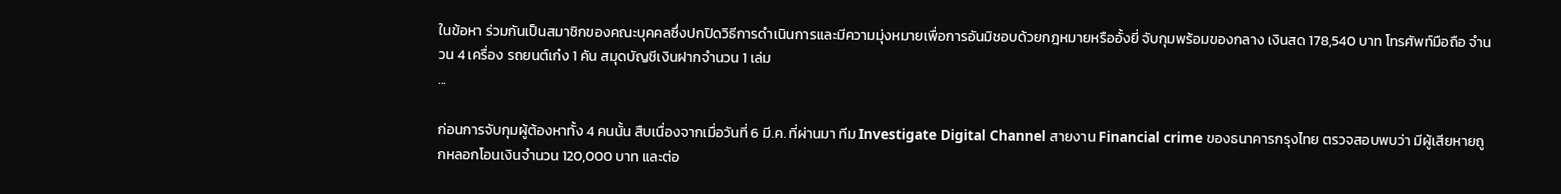ในข้อหา ร่วมกันเป็นสมาชิกของคณะบุคคลซึ่งปกปิดวิธีการดำเนินการและมีความมุ่งหมายเพื่อการอันมิชอบด้วยกฎหมายหรืออั้งยี่ จับกุมพร้อมของกลาง เงินสด 178,540 บาท โทรศัพท์มือถือ จำนวน 4 เครื่อง รถยนต์เก๋ง 1 คัน สมุดบัญชีเงินฝากจำนวน 1 เล่ม
...

ก่อนการจับกุมผู้ต้องหาทั้ง 4 คนนั้น สืบเนื่องจากเมื่อวันที่ 6 มี.ค. ที่ผ่านมา ทีม Investigate Digital Channel สายงาน Financial crime ของธนาคารกรุงไทย ตรวจสอบพบว่า มีผู้เสียหายถูกหลอกโอนเงินจำนวน 120,000 บาท และต่อ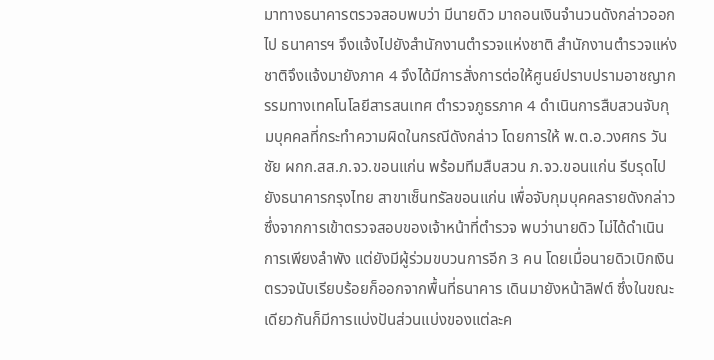มาทางธนาคารตรวจสอบพบว่า มีนายดิว มาถอนเงินจำนวนดังกล่าวออกไป ธนาคารฯ จึงแจ้งไปยังสำนักงานตำรวจแห่งชาติ สำนักงานตำรวจแห่งชาติจึงแจ้งมายังภาค 4 จึงได้มีการสั่งการต่อให้ศูนย์ปราบปรามอาชญากรรมทางเทคโนโลยีสารสนเทศ ตำรวจภูธรภาค 4 ดำเนินการสืบสวนจับกุมบุคคลที่กระทำความผิดในกรณีดังกล่าว โดยการให้ พ.ต.อ.วงศกร วันชัย ผกก.สส.ภ.จว.ขอนแก่น พร้อมทีมสืบสวน ภ.จว.ขอนแก่น รีบรุดไปยังธนาคารกรุงไทย สาขาเซ็นทรัลขอนแก่น เพื่อจับกุมบุคคลรายดังกล่าว
ซึ่งจากการเข้าตรวจสอบของเจ้าหน้าที่ตำรวจ พบว่านายดิว ไม่ได้ดำเนินการเพียงลำพัง แต่ยังมีผู้ร่วมขบวนการอีก 3 คน โดยเมื่อนายดิวเบิกเงิน ตรวจนับเรียบร้อยก็ออกจากพื้นที่ธนาคาร เดินมายังหน้าลิฟต์ ซึ่งในขณะเดียวกันก็มีการแบ่งปันส่วนแบ่งของแต่ละค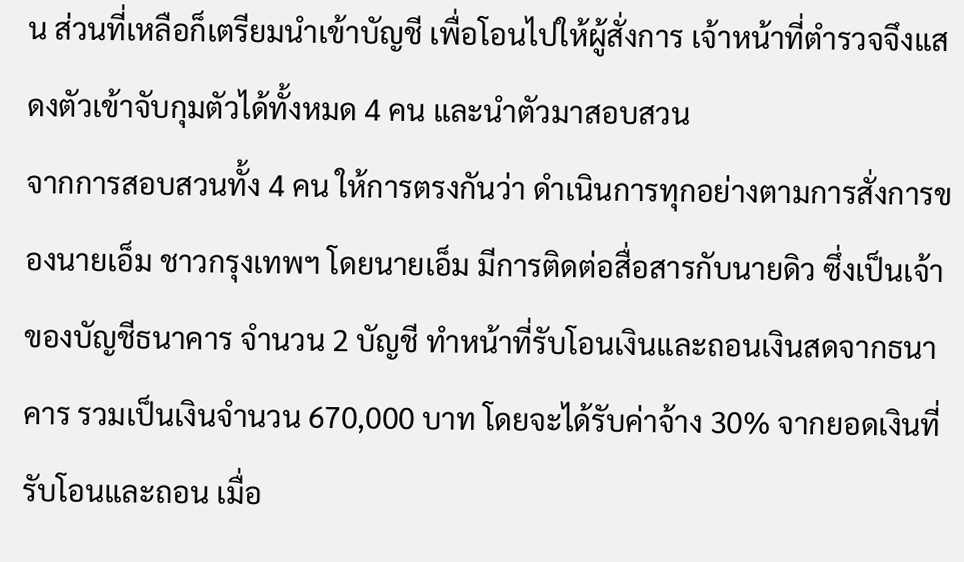น ส่วนที่เหลือก็เตรียมนำเข้าบัญชี เพื่อโอนไปให้ผู้สั่งการ เจ้าหน้าที่ตำรวจจึงแสดงตัวเข้าจับกุมตัวได้ทั้งหมด 4 คน และนำตัวมาสอบสวน
จากการสอบสวนทั้ง 4 คน ให้การตรงกันว่า ดำเนินการทุกอย่างตามการสั่งการของนายเอ็ม ชาวกรุงเทพฯ โดยนายเอ็ม มีการติดต่อสื่อสารกับนายดิว ซึ่งเป็นเจ้าของบัญชีธนาคาร จำนวน 2 บัญชี ทำหน้าที่รับโอนเงินและถอนเงินสดจากธนาคาร รวมเป็นเงินจำนวน 670,000 บาท โดยจะได้รับค่าจ้าง 30% จากยอดเงินที่รับโอนและถอน เมื่อ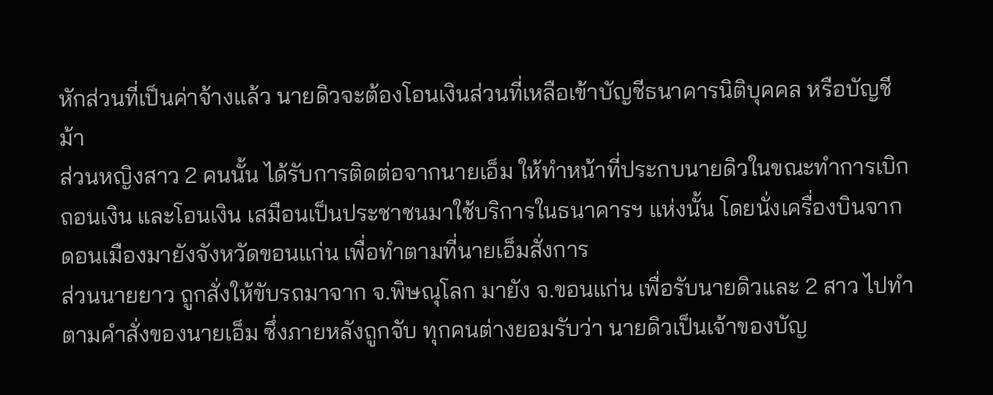หักส่วนที่เป็นค่าจ้างแล้ว นายดิวจะต้องโอนเงินส่วนที่เหลือเข้าบัญชีธนาคารนิติบุคคล หรือบัญชีม้า
ส่วนหญิงสาว 2 คนนั้น ได้รับการติดต่อจากนายเอ็ม ให้ทำหน้าที่ประกบนายดิวในขณะทำการเบิกถอนเงิน และโอนเงิน เสมือนเป็นประชาชนมาใช้บริการในธนาคารฯ แห่งนั้น โดยนั่งเครื่องบินจากดอนเมืองมายังจังหวัดขอนแก่น เพื่อทำตามที่นายเอ็มสั่งการ
ส่วนนายยาว ถูกสั่งให้ขับรถมาจาก จ.พิษณุโลก มายัง จ.ขอนแก่น เพื่อรับนายดิวและ 2 สาว ไปทำตามคำสั่งของนายเอ็ม ซึ่งภายหลังถูกจับ ทุกคนต่างยอมรับว่า นายดิวเป็นเจ้าของบัญ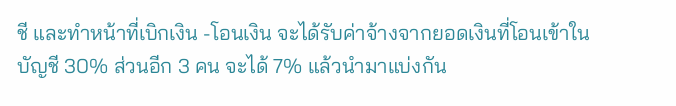ชี และทำหน้าที่เบิกเงิน -โอนเงิน จะได้รับค่าจ้างจากยอดเงินที่โอนเข้าในบัญชี 30% ส่วนอีก 3 คน จะได้ 7% แล้วนำมาแบ่งกัน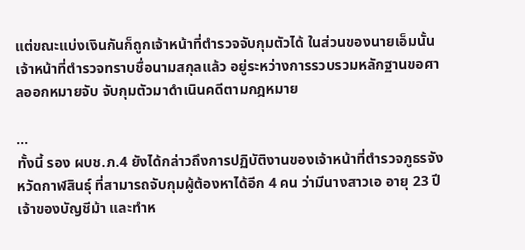แต่ขณะแบ่งเงินกันก็ถูกเจ้าหน้าที่ตำรวจจับกุมตัวได้ ในส่วนของนายเอ็มนั้น เจ้าหน้าที่ตำรวจทราบชื่อนามสกุลแล้ว อยู่ระหว่างการรวบรวมหลักฐานขอศาลออกหมายจับ จับกุมตัวมาดำเนินคดีตามกฎหมาย

...
ทั้งนี้ รอง ผบช.ภ.4 ยังได้กล่าวถึงการปฏิบัติงานของเจ้าหน้าที่ตำรวจภูธรจังหวัดกาฬสินธุ์ ที่สามารถจับกุมผู้ต้องหาได้อีก 4 คน ว่ามีนางสาวเอ อายุ 23 ปี เจ้าของบัญชีม้า และทำห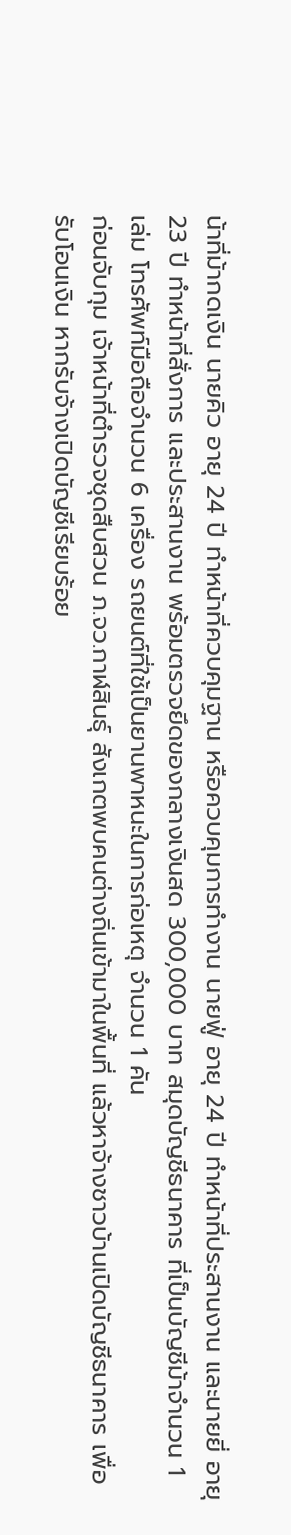น้าที่ม้ากดเงิน นายคิว อายุ 24 ปี ทำหน้าที่ควบคุมฐาน หรือควบคุมการทำงาน นายฟู่ อายุ 24 ปี ทำหน้าที่ประสานงาน และนายยี่ อายุ 23 ปี ทำหน้าที่สั่งการ และประสานงาน พร้อมตรวจยึดของกลางเงินสด 300,000 บาท สมุดบัญชีธนาคาร ที่เป็นบัญชีม้าจำนวน 1 เล่ม โทรศัพท์มือถือจำนวน 6 เครื่อง รถยนต์ที่ใช้เป็นยานพาหนะในการก่อเหตุ จำนวน 1 คัน
ก่อนจับกุม เจ้าหน้าที่ตำรวจชุดสืบสวน ภ.จว.กาฬสินธุ์ สังเกตพบคนต่างถิ่นเข้ามาในพื้นที่ แล้วหาจ้างชาวบ้านเปิดบัญชีธนาคาร เพื่อรับโอนเงิน หากรับจ้างเปิดบัญชีเรียบร้อย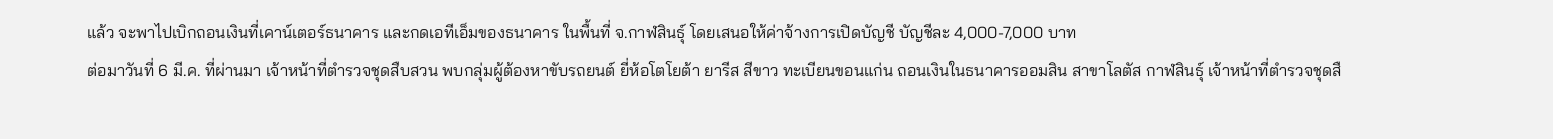แล้ว จะพาไปเบิกถอนเงินที่เคาน์เตอร์ธนาคาร และกดเอทีเอ็มของธนาคาร ในพื้นที่ จ.กาฬสินธุ์ โดยเสนอให้ค่าจ้างการเปิดบัญชี บัญชีละ 4,000-7,000 บาท
ต่อมาวันที่ 6 มี.ค. ที่ผ่านมา เจ้าหน้าที่ตำรวจชุดสืบสวน พบกลุ่มผู้ต้องหาขับรถยนต์ ยี่ห้อโตโยต้า ยารีส สีขาว ทะเบียนขอนแก่น ถอนเงินในธนาคารออมสิน สาขาโลตัส กาฬสินธุ์ เจ้าหน้าที่ตำรวจชุดสื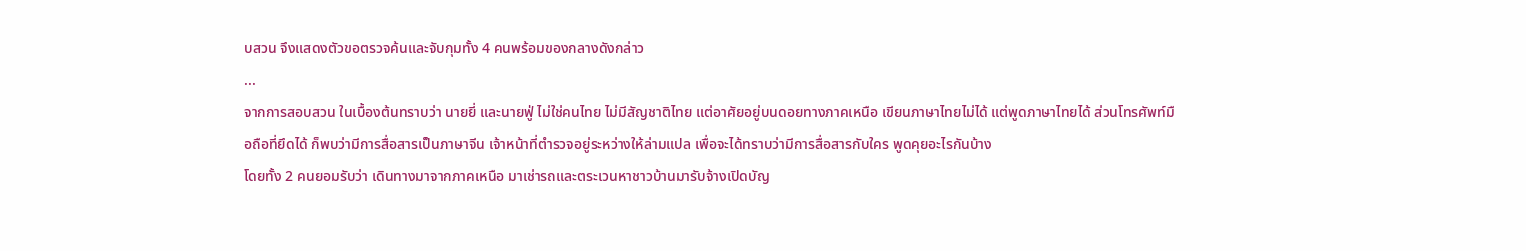บสวน จึงแสดงตัวขอตรวจค้นและจับกุมทั้ง 4 คนพร้อมของกลางดังกล่าว
...
จากการสอบสวน ในเบื้องต้นทราบว่า นายยี่ และนายฟู่ ไม่ใช่คนไทย ไม่มีสัญชาติไทย แต่อาศัยอยู่บนดอยทางภาคเหนือ เขียนภาษาไทยไม่ได้ แต่พูดภาษาไทยได้ ส่วนโทรศัพท์มือถือที่ยึดได้ ก็พบว่ามีการสื่อสารเป็นภาษาจีน เจ้าหน้าที่ตำรวจอยู่ระหว่างให้ล่ามแปล เพื่อจะได้ทราบว่ามีการสื่อสารกับใคร พูดคุยอะไรกันบ้าง
โดยทั้ง 2 คนยอมรับว่า เดินทางมาจากภาคเหนือ มาเช่ารถและตระเวนหาชาวบ้านมารับจ้างเปิดบัญ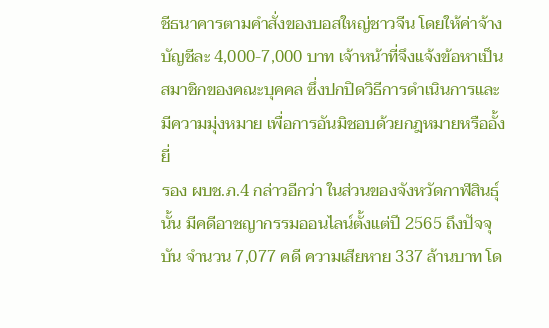ชีธนาคารตามคำสั่งของบอสใหญ่ชาวจีน โดยให้ค่าจ้างบัญชีละ 4,000-7,000 บาท เจ้าหน้าที่จึงแจ้งข้อหาเป็นสมาชิกของคณะบุคคล ซึ่งปกปิดวิธีการดำเนินการและมีความมุ่งหมาย เพื่อการอันมิชอบด้วยกฎหมายหรืออั้งยี่
รอง ผบช.ภ.4 กล่าวอีกว่า ในส่วนของจังหวัดกาฬสินธุ์นั้น มีคดีอาชญากรรมออนไลน์ตั้งแต่ปี 2565 ถึงปัจจุบัน จำนวน 7,077 คดี ความเสียหาย 337 ล้านบาท โด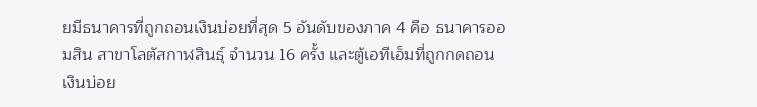ยมีธนาคารที่ถูกถอนเงินบ่อยที่สุด 5 อันดับของภาค 4 คือ ธนาคารออมสิน สาขาโลตัสกาฬสินธุ์ จำนวน 16 ครั้ง และตู้เอทีเอ็มที่ถูกกดถอนเงินบ่อย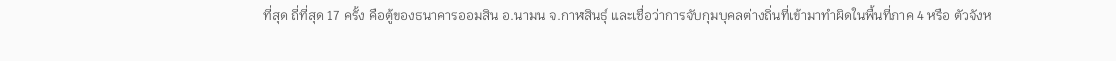ที่สุด ถี่ที่สุด 17 ครั้ง คือตู้ของธนาคารออมสิน อ.นามน จ.กาฬสินธุ์ และเชื่อว่าการจับกุมบุคลต่างถิ่นที่เข้ามาทำผิดในพื้นที่ภาค 4 หรือ ตัวจังห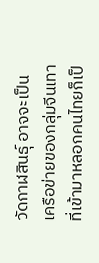วัดกาฬสินธุ์ อาจจะเป็นเครือข่ายของกลุ่มจีนเทาที่เข้ามาหลอกคนไทยก็เป็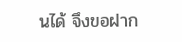นได้ จึงขอฝาก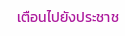เตือนไปยังประชาช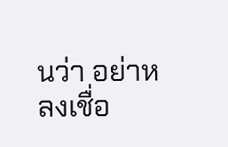นว่า อย่าหลงเชื่อ